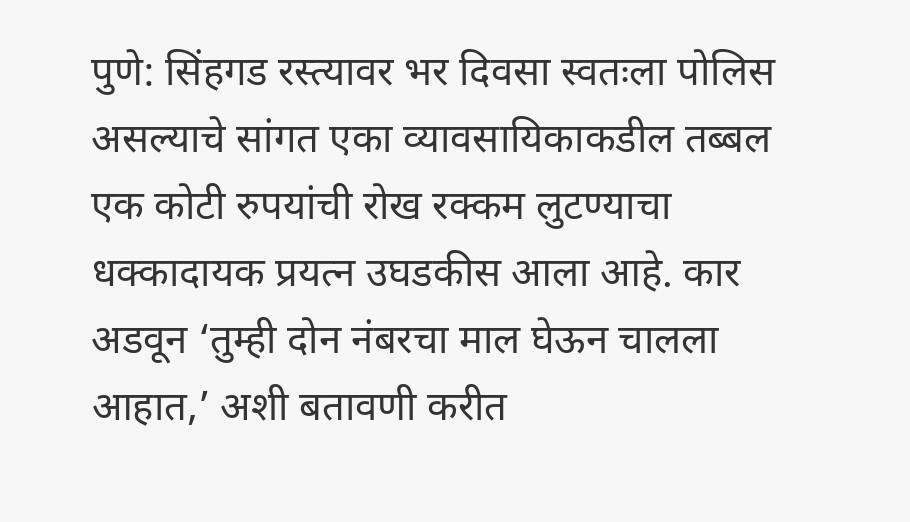पुणे: सिंहगड रस्त्यावर भर दिवसा स्वतःला पोलिस असल्याचे सांगत एका व्यावसायिकाकडील तब्बल एक कोटी रुपयांची रोख रक्कम लुटण्याचा धक्कादायक प्रयत्न उघडकीस आला आहे. कार अडवून ‘तुम्ही दोन नंबरचा माल घेऊन चालला आहात,’ अशी बतावणी करीत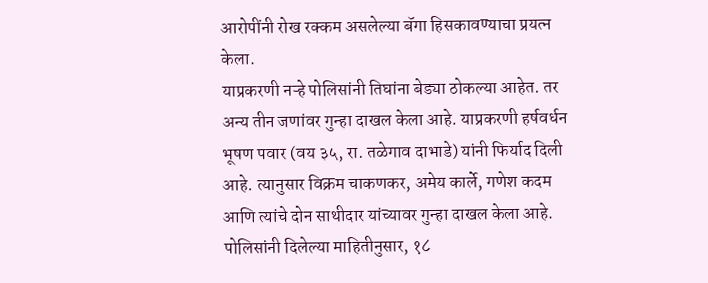आरोपींनी रोख रक्कम असलेल्या बॅगा हिसकावण्याचा प्रयत्न केला.
याप्रकरणी नऱ्हे पोलिसांनी तिघांना बेड्या ठोकल्या आहेत. तर अन्य तीन जणांवर गुन्हा दाखल केला आहे. याप्रकरणी हर्षवर्धन भूषण पवार (वय ३५, रा. तळेगाव दाभाडे) यांनी फिर्याद दिली आहे. त्यानुसार विक्रम चाकणकर, अमेय कार्ले, गणेश कदम आणि त्यांचे दोन साथीदार यांच्यावर गुन्हा दाखल केला आहे.
पोलिसांनी दिलेल्या माहितीनुसार, १८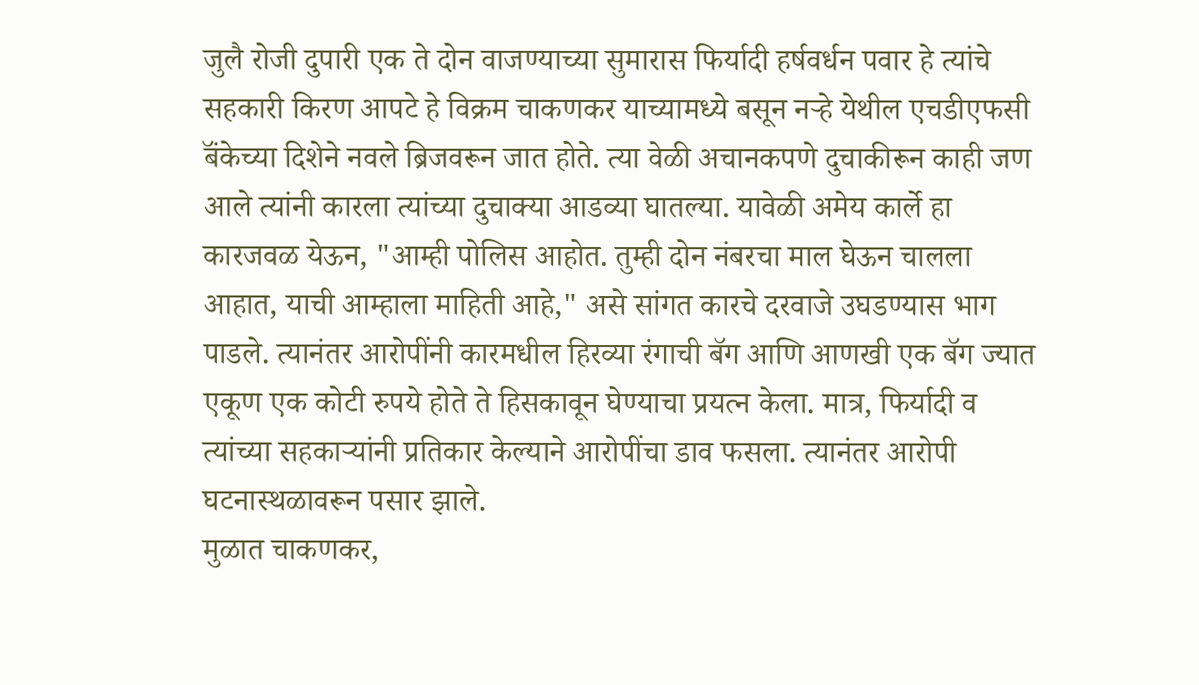जुलै रोजी दुपारी एक ते दोन वाजण्याच्या सुमारास फिर्यादी हर्षवर्धन पवार हे त्यांचे सहकारी किरण आपटे हे विक्रम चाकणकर याच्यामध्ये बसून नऱ्हे येथील एचडीएफसी बॅंकेच्या दिशेने नवले ब्रिजवरून जात होते. त्या वेळी अचानकपणे दुचाकीरून काही जण आले त्यांनी कारला त्यांच्या दुचाक्या आडव्या घातल्या. यावेळी अमेय कार्ले हा कारजवळ येऊन, "आम्ही पोलिस आहोत. तुम्ही दोन नंबरचा माल घेऊन चालला आहात, याची आम्हाला माहिती आहे," असे सांगत कारचे दरवाजे उघडण्यास भाग पाडले. त्यानंतर आरोपींनी कारमधील हिरव्या रंगाची बॅग आणि आणखी एक बॅग ज्यात एकूण एक कोटी रुपये होते ते हिसकावून घेण्याचा प्रयत्न केला. मात्र, फिर्यादी व त्यांच्या सहकाऱ्यांनी प्रतिकार केल्याने आरोपींचा डाव फसला. त्यानंतर आरोपी घटनास्थळावरून पसार झाले.
मुळात चाकणकर,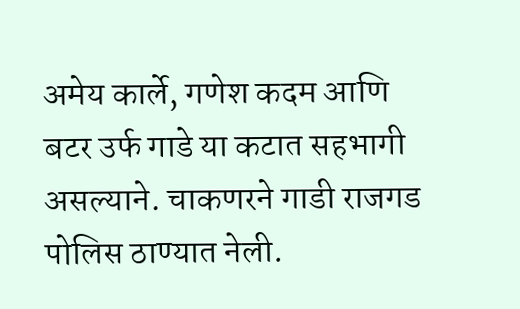अमेय कार्ले, गणेश कदम आणि बटर उर्फ गाडे या कटात सहभागी असल्याने. चाकणरने गाडी राजगड पोलिस ठाण्यात नेली.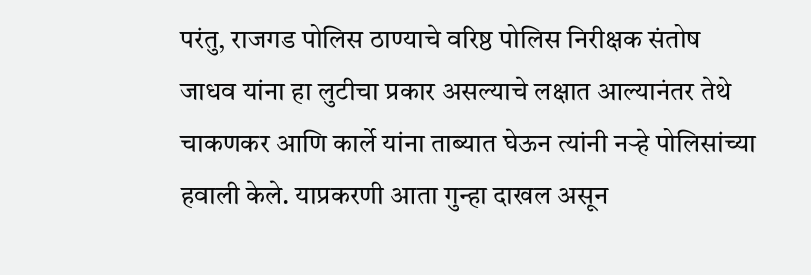परंतु, राजगड पोलिस ठाण्याचे वरिष्ठ पोलिस निरीक्षक संतोष जाधव यांना हा लुटीचा प्रकार असल्याचे लक्षात आल्यानंतर तेथे चाकणकर आणि कार्ले यांना ताब्यात घेऊन त्यांनी नऱ्हे पोलिसांच्या हवाली केले. याप्रकरणी आता गुन्हा दाखल असून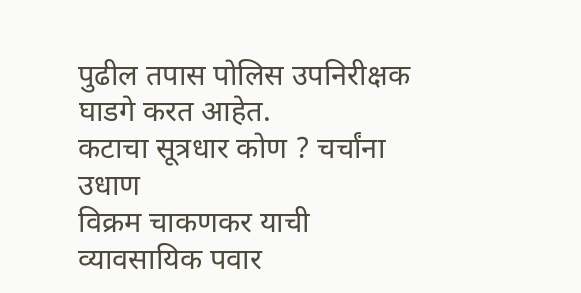पुढील तपास पोलिस उपनिरीक्षक घाडगे करत आहेत.
कटाचा सूत्रधार कोण ? चर्चांना उधाण
विक्रम चाकणकर याची व्यावसायिक पवार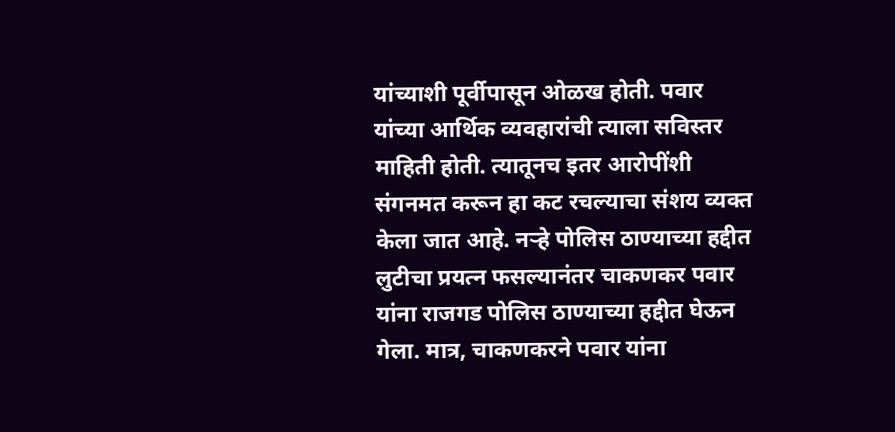यांच्याशी पूर्वीपासून ओळख होती. पवार यांच्या आर्थिक व्यवहारांची त्याला सविस्तर माहिती होती. त्यातूनच इतर आरोपींशी संगनमत करून हा कट रचल्याचा संशय व्यक्त केला जात आहे. नऱ्हे पोलिस ठाण्याच्या हद्दीत लुटीचा प्रयत्न फसल्यानंतर चाकणकर पवार यांना राजगड पोलिस ठाण्याच्या हद्दीत घेऊन गेला. मात्र, चाकणकरने पवार यांना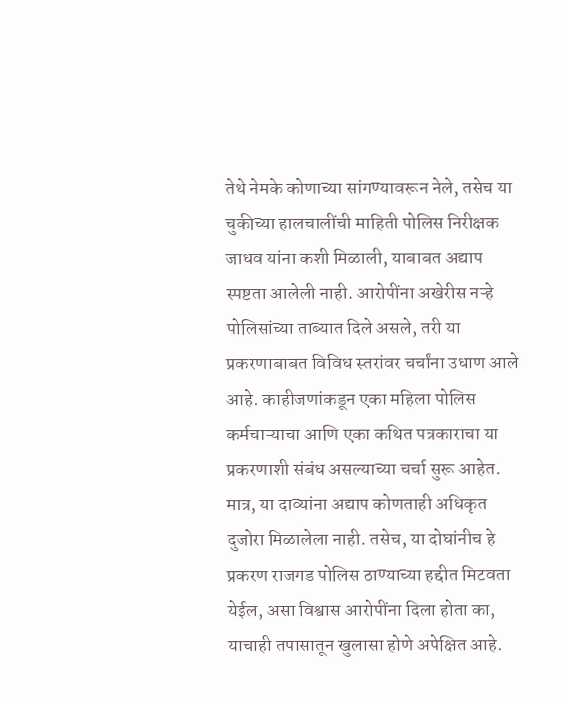तेथे नेमके कोणाच्या सांगण्यावरून नेले, तसेच या चुकीच्या हालचालींची माहिती पोलिस निरीक्षक जाधव यांना कशी मिळाली, याबाबत अद्याप स्पष्टता आलेली नाही. आरोपींना अखेरीस नऱ्हे पोलिसांच्या ताब्यात दिले असले, तरी या प्रकरणाबाबत विविध स्तरांवर चर्चांना उधाण आले आहे. काहीजणांकडून एका महिला पोलिस कर्मचाऱ्याचा आणि एका कथित पत्रकाराचा या प्रकरणाशी संबंध असल्याच्या चर्चा सुरू आहेत. मात्र, या दाव्यांना अद्याप कोणताही अधिकृत दुजोरा मिळालेला नाही. तसेच, या दोघांनीच हे प्रकरण राजगड पोलिस ठाण्याच्या हद्दीत मिटवता येईल, असा विश्वास आरोपींना दिला होता का, याचाही तपासातून खुलासा होणे अपेक्षित आहे.